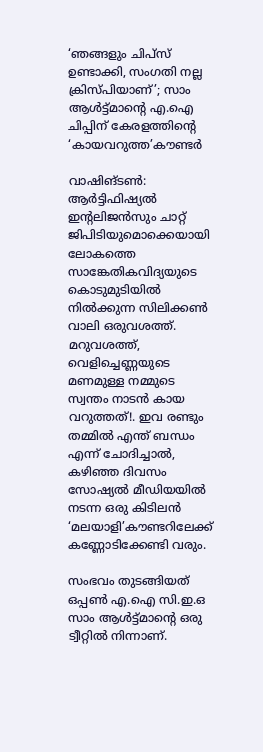‘ഞങ്ങളും ചിപ്സ് ഉണ്ടാക്കി, സംഗതി നല്ല ക്രിസ്പിയാണ്’; സാം ആൾട്ട്മാന്റെ എ.ഐ ചിപ്പിന് കേരളത്തിന്റെ ‘കായവറുത്ത’കൗണ്ടർ

വാഷിങ്ടൺ: ആർട്ടിഫിഷ്യൽ ഇന്റലിജൻസും ചാറ്റ് ജിപിടിയുമൊക്കെയായി ലോകത്തെ സാങ്കേതികവിദ്യയുടെ കൊടുമുടിയിൽ നിൽക്കുന്ന സിലിക്കൺ വാലി ഒരുവശത്ത്. മറുവശത്ത്, വെളിച്ചെണ്ണയുടെ മണമുള്ള നമ്മുടെ സ്വന്തം നാടൻ കായ വറുത്തത്!. ഇവ രണ്ടും തമ്മിൽ എന്ത് ബന്ധം എന്ന് ചോദിച്ചാൽ, കഴിഞ്ഞ ദിവസം സോഷ്യൽ മീഡിയയിൽ നടന്ന ഒരു കിടിലൻ ‘മലയാളി’കൗണ്ടറിലേക്ക് കണ്ണോടിക്കേണ്ടി വരും.

സംഭവം തുടങ്ങിയത് ഒപ്പൺ എ.ഐ സി.ഇ.ഒ സാം ആൾട്ട്മാന്റെ ഒരു ട്വീറ്റിൽ നിന്നാണ്.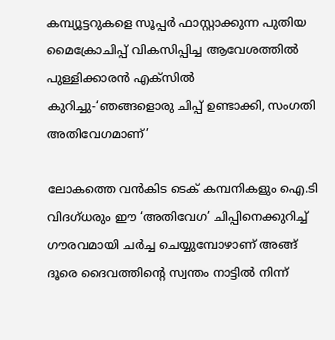കമ്പ്യൂട്ടറുകളെ സൂപ്പർ ഫാസ്റ്റാക്കുന്ന പുതിയ മൈക്രോചിപ്പ് വികസിപ്പിച്ച ആവേശത്തിൽ പുള്ളിക്കാരൻ എക്സിൽ കുറിച്ചു-‘ഞങ്ങളൊരു ചിപ്പ് ഉണ്ടാക്കി, സംഗതി അതിവേഗമാണ്’

ലോകത്തെ വൻകിട ടെക് കമ്പനികളും ഐ.ടി വിദഗ്ധരും ഈ ‘അതിവേഗ’ ചിപ്പിനെക്കുറിച്ച് ഗൗരവമായി ചർച്ച ചെയ്യുമ്പോഴാണ് അങ്ങ് ദൂരെ ദൈവത്തിന്റെ സ്വന്തം നാട്ടിൽ നിന്ന്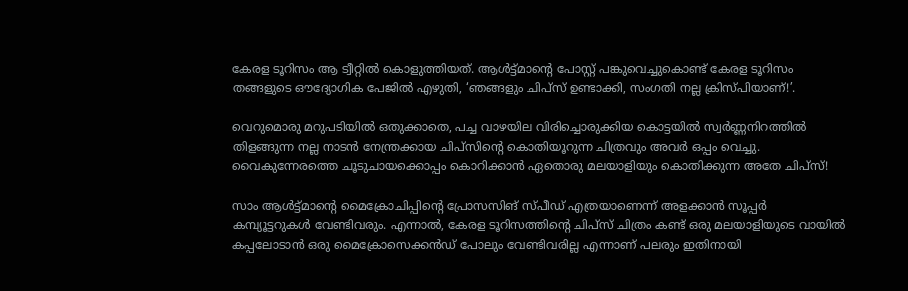കേരള ടൂറിസം ആ ട്വീറ്റിൽ കൊളുത്തിയത്. ആൾട്ട്മാന്റെ പോസ്റ്റ് പങ്കുവെച്ചുകൊണ്ട് കേരള ടൂറിസം തങ്ങളുടെ ഔദ്യോഗിക പേജിൽ എഴുതി, ‘ഞങ്ങളും ചിപ്സ് ഉണ്ടാക്കി, സംഗതി നല്ല ക്രിസ്പിയാണ്!’.

വെറുമൊരു മറുപടിയിൽ ഒതുക്കാതെ, പച്ച വാഴയില വിരിച്ചൊരുക്കിയ കൊട്ടയിൽ സ്വർണ്ണനിറത്തിൽ തിളങ്ങുന്ന നല്ല നാടൻ നേന്ത്രക്കായ ചിപ്സിന്റെ കൊതിയൂറുന്ന ചിത്രവും അവർ ഒപ്പം വെച്ചു. വൈകുന്നേരത്തെ ചൂടുചായക്കൊപ്പം കൊറിക്കാൻ ഏതൊരു മലയാളിയും കൊതിക്കുന്ന അതേ ചിപ്സ്!

സാം ആൾട്ട്മാന്റെ മൈക്രോചിപ്പിന്റെ പ്രോസസിങ് സ്പീഡ് എത്രയാണെന്ന് അളക്കാൻ സൂപ്പർ കമ്പ്യൂട്ടറുകൾ വേണ്ടിവരും. എന്നാൽ, കേരള ടൂറിസത്തിന്റെ ചിപ്സ് ചിത്രം കണ്ട് ഒരു മലയാളിയുടെ വായിൽ കപ്പലോടാൻ ഒരു മൈക്രോസെക്കൻഡ് പോലും വേണ്ടിവരില്ല എന്നാണ് പലരും ഇതിനായി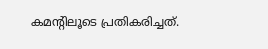കമന്റിലൂടെ പ്രതികരിച്ചത്.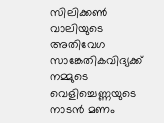സിലിക്കൺ വാലിയുടെ അതിവേഗ സാങ്കേതികവിദ്യക്ക് നമ്മുടെ വെളിച്ചെണ്ണയുടെ നാടൻ മണം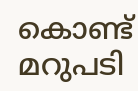കൊണ്ട് മറുപടി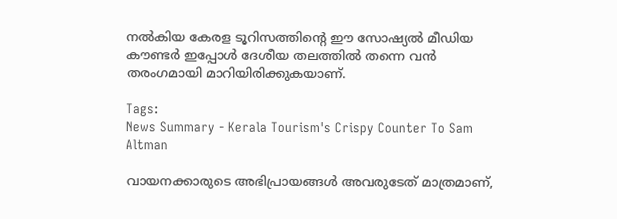നൽകിയ കേരള ടൂറിസത്തിന്റെ ഈ സോഷ്യൽ മീഡിയ കൗണ്ടർ ഇപ്പോൾ ദേശീയ തലത്തിൽ തന്നെ വൻ തരംഗമായി മാറിയിരിക്കുകയാണ്.

Tags:
News Summary - Kerala Tourism's Crispy Counter To Sam Altman

വായനക്കാരുടെ അഭിപ്രായങ്ങള്‍ അവരുടേത് മാത്രമാണ്,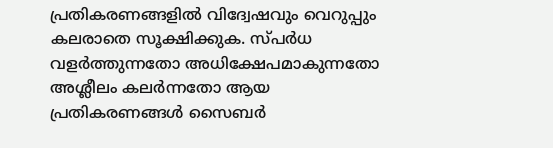പ്രതികരണങ്ങളിൽ വിദ്വേഷവും വെറുപ്പും കലരാതെ സൂക്ഷിക്കുക. സ്പർധ വളർത്തുന്നതോ അധിക്ഷേപമാകുന്നതോ അശ്ലീലം കലർന്നതോ ആയ പ്രതികരണങ്ങൾ സൈബർ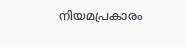നിയമപ്രകാരം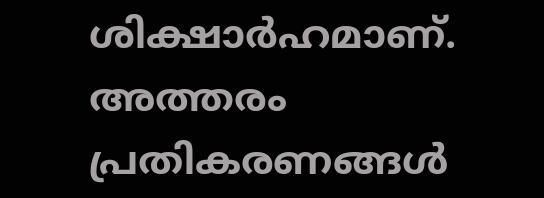ശിക്ഷാർഹമാണ്. അത്തരം പ്രതികരണങ്ങൾ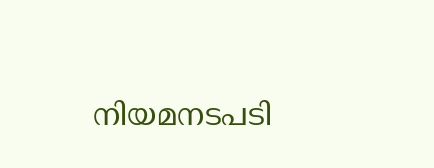നിയമനടപടി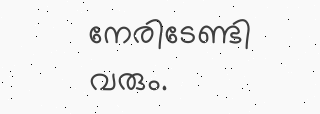നേരിടേണ്ടി വരും.